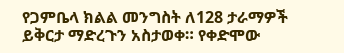የጋምቤላ ክልል መንግስት ለ128 ታራማዎች ይቅርታ ማድረጉን አስታወቀ። የቀድሞው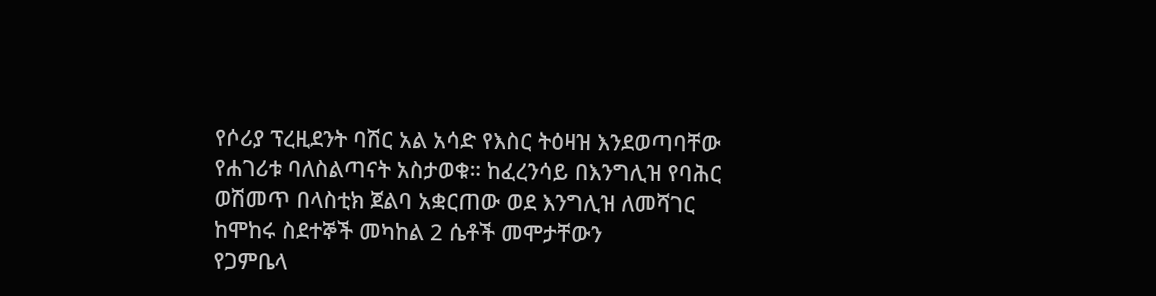የሶሪያ ፕረዚደንት ባሽር አል አሳድ የእስር ትዕዛዝ እንደወጣባቸው የሐገሪቱ ባለስልጣናት አስታወቁ። ከፈረንሳይ በእንግሊዝ የባሕር ወሽመጥ በላስቲክ ጀልባ አቋርጠው ወደ እንግሊዝ ለመሻገር ከሞከሩ ስደተኞች መካከል 2 ሴቶች መሞታቸውን
የጋምቤላ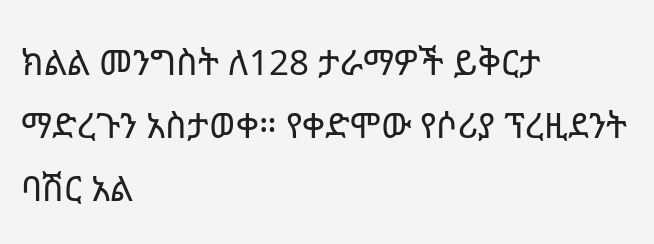ክልል መንግስት ለ128 ታራማዎች ይቅርታ ማድረጉን አስታወቀ። የቀድሞው የሶሪያ ፕረዚደንት ባሽር አል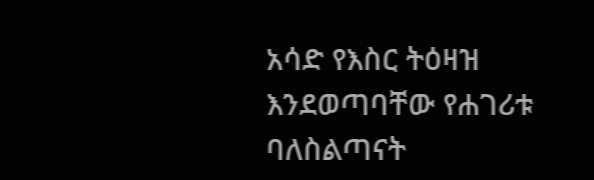አሳድ የእስር ትዕዛዝ እንደወጣባቸው የሐገሪቱ ባለስልጣናት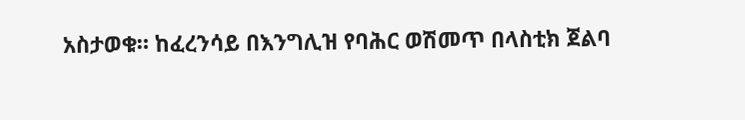አስታወቁ። ከፈረንሳይ በእንግሊዝ የባሕር ወሽመጥ በላስቲክ ጀልባ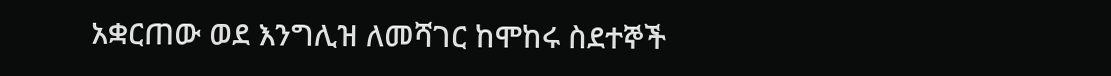አቋርጠው ወደ እንግሊዝ ለመሻገር ከሞከሩ ስደተኞች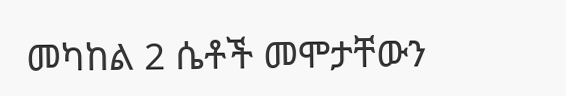መካከል 2 ሴቶች መሞታቸውን